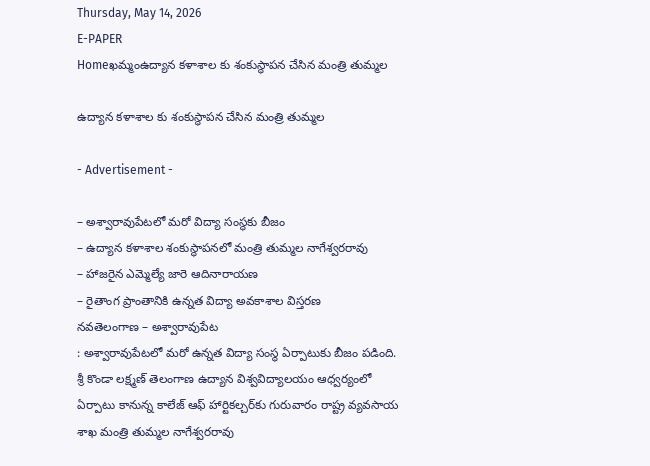Thursday, May 14, 2026
E-PAPER
Homeఖమ్మంఉద్యాన కళాశాల కు శంకుస్థాపన చేసిన మంత్రి తుమ్మల

ఉద్యాన కళాశాల కు శంకుస్థాపన చేసిన మంత్రి తుమ్మల

- Advertisement -

– అశ్వారావుపేటలో మరో విద్యా సంస్థకు బీజం
– ఉద్యాన కళాశాల శంకుస్థాపనలో మంత్రి తుమ్మల నాగేశ్వరరావు
– హాజరైన ఎమ్మెల్యే జారె ఆదినారాయణ
– రైతాంగ ప్రాంతానికి ఉన్నత విద్యా అవకాశాల విస్తరణ
నవతెలంగాణ – అశ్వారావుపేట
: అశ్వారావుపేటలో మరో ఉన్నత విద్యా సంస్థ ఏర్పాటుకు బీజం పడింది. శ్రీ కొండా లక్ష్మణ్ తెలంగాణ ఉద్యాన విశ్వవిద్యాలయం ఆధ్వర్యంలో ఏర్పాటు కానున్న కాలేజ్ ఆఫ్ హార్టికల్చర్‌కు గురువారం రాష్ట్ర వ్యవసాయ శాఖ మంత్రి తుమ్మల నాగేశ్వరరావు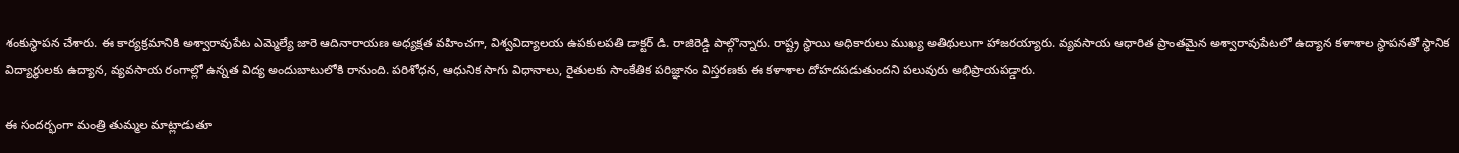శంకుస్థాపన చేశారు. ఈ కార్యక్రమానికి అశ్వారావుపేట ఎమ్మెల్యే జారె ఆదినారాయణ అధ్యక్షత వహించగా, విశ్వవిద్యాలయ ఉపకులపతి డాక్టర్ డి. రాజిరెడ్డి పాల్గొన్నారు. రాష్ట్ర స్థాయి అధికారులు ముఖ్య అతిథులుగా హాజరయ్యారు. వ్యవసాయ ఆధారిత ప్రాంతమైన అశ్వారావుపేటలో ఉద్యాన కళాశాల స్థాపనతో స్థానిక విద్యార్థులకు ఉద్యాన, వ్యవసాయ రంగాల్లో ఉన్నత విద్య అందుబాటులోకి రానుంది. పరిశోధన, ఆధునిక సాగు విధానాలు, రైతులకు సాంకేతిక పరిజ్ఞానం విస్తరణకు ఈ కళాశాల దోహదపడుతుందని పలువురు అభిప్రాయపడ్డారు.

ఈ సందర్భంగా మంత్రి తుమ్మల మాట్లాడుతూ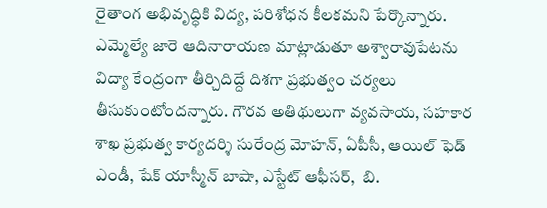రైతాంగ అభివృద్ధికి విద్య, పరిశోధన కీలకమని పేర్కొన్నారు. ఎమ్మెల్యే జారె ఆదినారాయణ మాట్లాడుతూ అశ్వారావుపేటను విద్యా కేంద్రంగా తీర్చిదిద్దే దిశగా ప్రభుత్వం చర్యలు తీసుకుంటోందన్నారు. గౌరవ అతిథులుగా వ్యవసాయ, సహకార శాఖ ప్రభుత్వ కార్యదర్శి సురేంద్ర మోహన్, ఏపీసీ, ఆయిల్ ఫెడ్ ఎండీ, షేక్ యాస్మీన్ బాషా, ఎస్టేట్ ఆఫీసర్,  బి.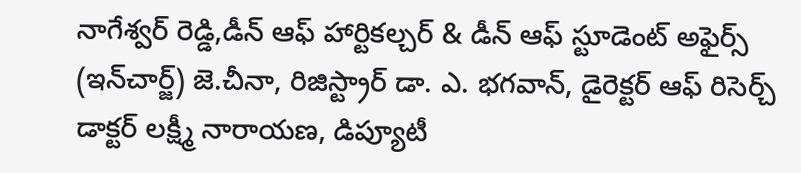నాగేశ్వర్ రెడ్డి,డీన్ ఆఫ్ హార్టికల్చర్ & డీన్ ఆఫ్ స్టూడెంట్ అఫైర్స్ (ఇన్‌చార్జ్) జె.చీనా, రిజిస్ట్రార్ డా. ఎ. భగవాన్, డైరెక్టర్ ఆఫ్ రిసెర్చ్ డాక్టర్ లక్ష్మీ నారాయణ, డిప్యూటీ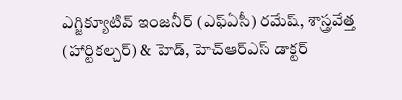ఎగ్జిక్యూటివ్ ఇంజనీర్ (ఎఫ్‌ఏసీ) రమేష్, శాస్త్రవేత్త (హార్టికల్చర్) & హెడ్, హెచ్‌ఆర్‌ఎస్ డాక్టర్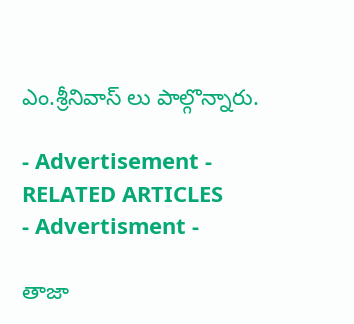ఎం.శ్రీనివాస్ లు పాల్గొన్నారు.

- Advertisement -
RELATED ARTICLES
- Advertisment -

తాజా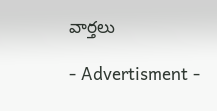వార్తలు

- Advertisment -